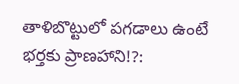తాళిబొట్టులో పగడాలు ఉంటే భర్తకు ప్రాణహాని!?: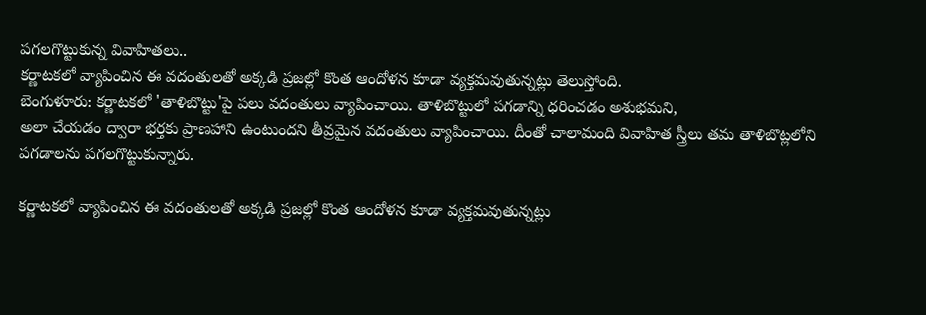పగలగొట్టుకున్న వివాహితలు..
కర్ణాటకలో వ్యాపించిన ఈ వదంతులతో అక్కడి ప్రజల్లో కొంత ఆందోళన కూడా వ్యక్తమవుతున్నట్లు తెలుస్తోంది.
బెంగుళూరు: కర్ణాటకలో 'తాళిబొట్టు'పై పలు వదంతులు వ్యాపించాయి. తాళిబొట్టులో పగడాన్ని ధరించడం అశుభమని,
అలా చేయడం ద్వారా భర్తకు ప్రాణహాని ఉంటుందని తీవ్రమైన వదంతులు వ్యాపించాయి. దీంతో చాలామంది వివాహిత స్త్రీలు తమ తాళిబొట్లలోని పగడాలను పగలగొట్టుకున్నారు.

కర్ణాటకలో వ్యాపించిన ఈ వదంతులతో అక్కడి ప్రజల్లో కొంత ఆందోళన కూడా వ్యక్తమవుతున్నట్లు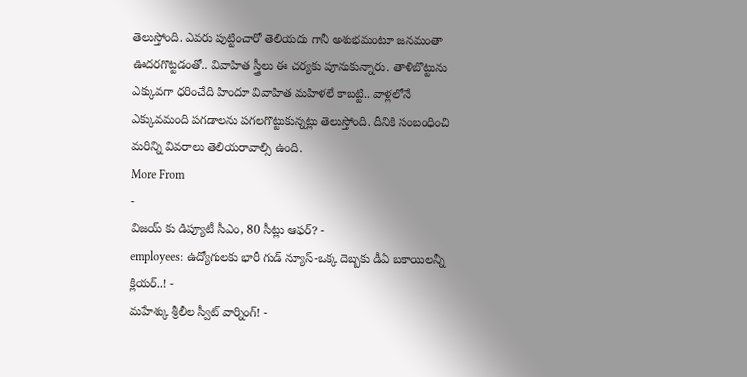తెలుస్తోంది. ఎవరు పుట్టించారో తెలియదు గానీ అశుభమంటూ జనమంతా ఊదరగొట్టడంతో.. వివాహిత స్త్రీలు ఈ చర్యకు పూనుకున్నారు. తాళిబొట్టును ఎక్కువగా ధరించేది హిందూ వివాహిత మహిళలే కాబట్టి.. వాళ్లలోనే ఎక్కువమంది పగడాలను పగలగొట్టుకున్నట్లు తెలుస్తోంది. దీనికి సంబంధించి మరిన్ని వివరాలు తెలియరావాల్సి ఉంది.
More From
-
విజయ్ కు డిప్యూటీ సీఎం, 80 సీట్లు ఆఫర్? -
employees: ఉద్యోగులకు భారీ గుడ్ న్యూస్-ఒక్క దెబ్బకు డీఏ బకాయిలన్నీ క్లియర్..! -
మహేశ్కు శ్రీలీల స్వీట్ వార్నింగ్! -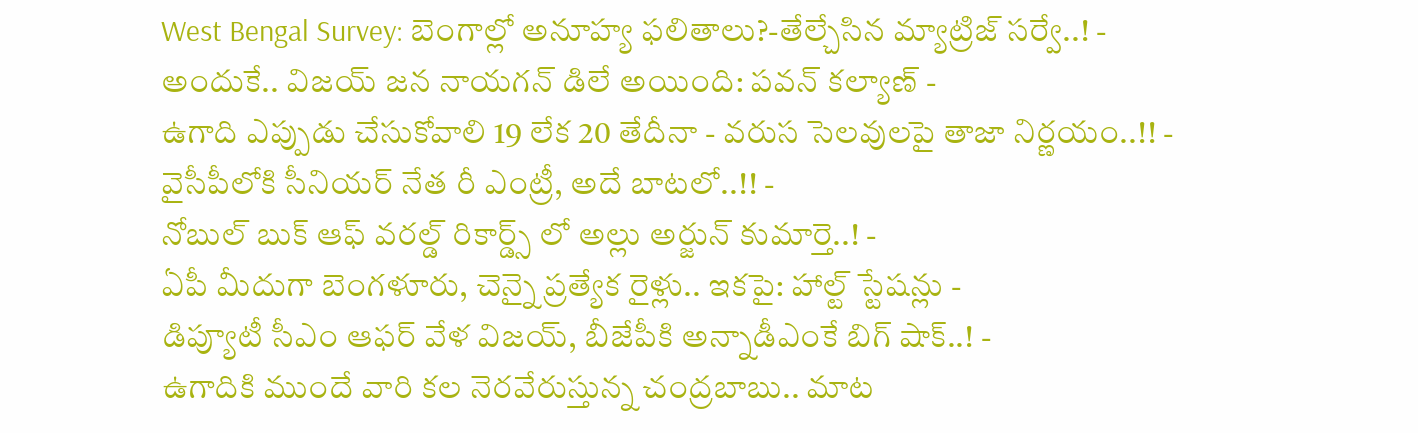West Bengal Survey: బెంగాల్లో అనూహ్య ఫలితాలు?-తేల్చేసిన మ్యాట్రిజ్ సర్వే..! -
అందుకే.. విజయ్ జన నాయగన్ డిలే అయింది: పవన్ కల్యాణ్ -
ఉగాది ఎప్పుడు చేసుకోవాలి 19 లేక 20 తేదీనా - వరుస సెలవులపై తాజా నిర్ణయం..!! -
వైసీపీలోకి సీనియర్ నేత రీ ఎంట్రీ, అదే బాటలో..!! -
నోబుల్ బుక్ ఆఫ్ వరల్డ్ రికార్డ్స్ లో అల్లు అర్జున్ కుమార్తె..! -
ఏపీ మీదుగా బెంగళూరు, చెన్నై ప్రత్యేక రైళ్లు.. ఇకపై: హాల్ట్ స్టేషన్లు -
డిప్యూటీ సీఎం ఆఫర్ వేళ విజయ్, బీజేపీకి అన్నాడీఎంకే బిగ్ షాక్..! -
ఉగాదికి ముందే వారి కల నెరవేరుస్తున్న చంద్రబాబు.. మాట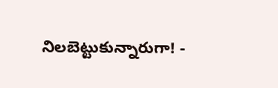నిలబెట్టుకున్నారుగా! -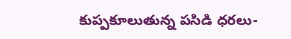కుప్పకూలుతున్న పసిడి ధరలు-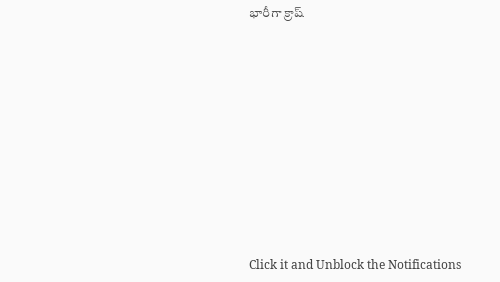భారీగా క్రాష్












Click it and Unblock the Notifications